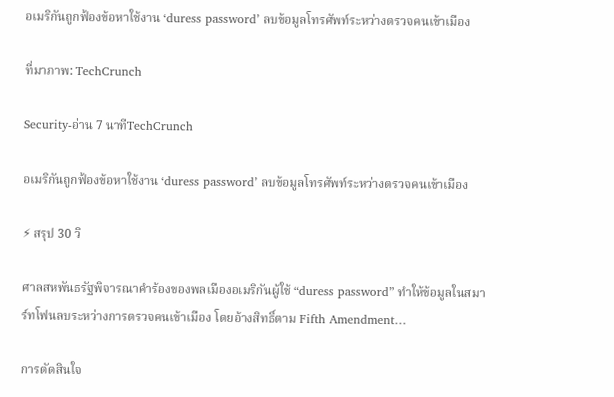อเมริกันถูกฟ้องข้อหาใช้งาน ‘duress password’ ลบข้อมูลโทรศัพท์ระหว่างตรวจคนเข้าเมือง

ที่มาภาพ: TechCrunch

Security-อ่าน 7 นาทีTechCrunch

อเมริกันถูกฟ้องข้อหาใช้งาน ‘duress password’ ลบข้อมูลโทรศัพท์ระหว่างตรวจคนเข้าเมือง

⚡ สรุป 30 วิ

ศาลสหพันธรัฐพิจารณาคำร้องของพลเมืองอเมริกันผู้ใช้ “duress password” ทำให้ข้อมูลในสมาร์ทโฟนลบระหว่างการตรวจคนเข้าเมือง โดยอ้างสิทธิ์ตาม Fifth Amendment…

การตัดสินใจ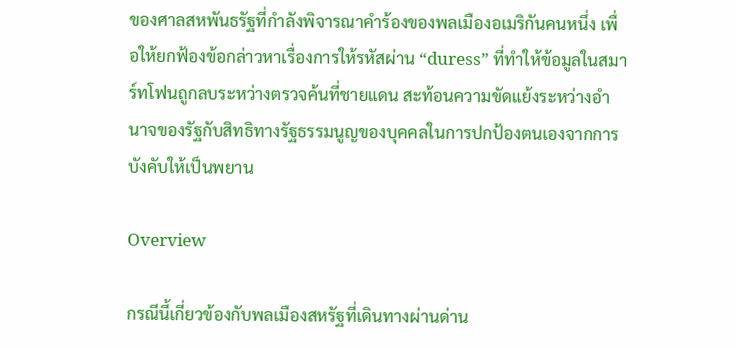ของศาลสหพันธรัฐที่กำลังพิจารณาคำร้องของพลเมืองอเมริกันคนหนึ่ง เพื่อให้ยกฟ้องข้อกล่าวหาเรื่องการให้รหัสผ่าน “duress” ที่ทำให้ข้อมูลในสมาร์ทโฟนถูกลบระหว่างตรวจค้นที่ชายแดน สะท้อนความขัดแย้งระหว่างอำนาจของรัฐกับสิทธิทางรัฐธรรมนูญของบุคคลในการปกป้องตนเองจากการบังคับให้เป็นพยาน

Overview

กรณีนี้เกี่ยวข้องกับพลเมืองสหรัฐที่เดินทางผ่านด่าน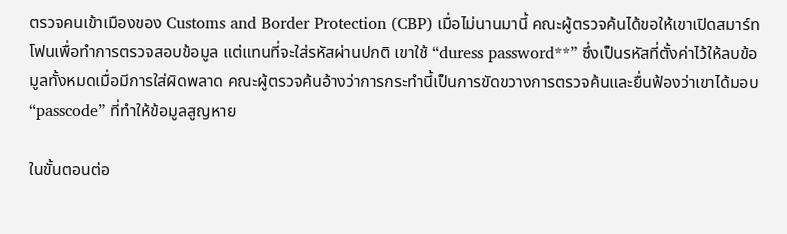ตรวจคนเข้าเมืองของ Customs and Border Protection (CBP) เมื่อไม่นานมานี้ คณะผู้ตรวจค้นได้ขอให้เขาเปิดสมาร์ทโฟนเพื่อทำการตรวจสอบข้อมูล แต่แทนที่จะใส่รหัสผ่านปกติ เขาใช้ “duress password**” ซึ่งเป็นรหัสที่ตั้งค่าไว้ให้ลบข้อมูลทั้งหมดเมื่อมีการใส่ผิดพลาด คณะผู้ตรวจค้นอ้างว่าการกระทำนี้เป็นการขัดขวางการตรวจค้นและยื่นฟ้องว่าเขาได้มอบ “passcode” ที่ทำให้ข้อมูลสูญหาย

ในขั้นตอนต่อ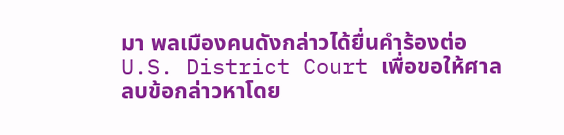มา พลเมืองคนดังกล่าวได้ยื่นคำร้องต่อ U.S. District Court เพื่อขอให้ศาลลบข้อกล่าวหาโดย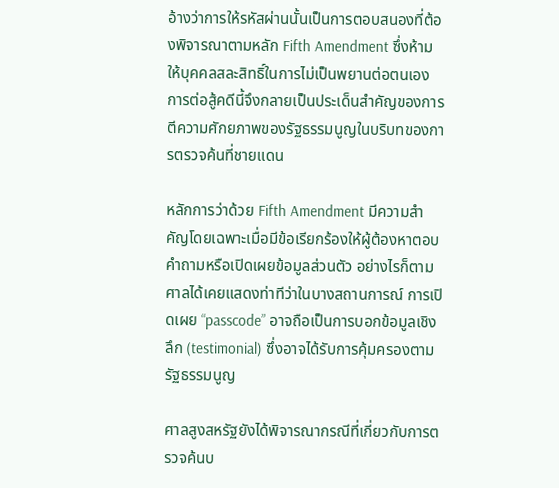อ้างว่าการให้รหัสผ่านนั้นเป็นการตอบสนองที่ต้องพิจารณาตามหลัก Fifth Amendment ซึ่งห้ามให้บุคคลสละสิทธิ์ในการไม่เป็นพยานต่อตนเอง การต่อสู้คดีนี้จึงกลายเป็นประเด็นสำคัญของการตีความศักยภาพของรัฐธรรมนูญในบริบทของการตรวจค้นที่ชายแดน

หลักการว่าด้วย Fifth Amendment มีความสำคัญโดยเฉพาะเมื่อมีข้อเรียกร้องให้ผู้ต้องหาตอบคำถามหรือเปิดเผยข้อมูลส่วนตัว อย่างไรก็ตาม ศาลได้เคยแสดงท่าทีว่าในบางสถานการณ์ การเปิดเผย “passcode” อาจถือเป็นการบอกข้อมูลเชิงลึก (testimonial) ซึ่งอาจได้รับการคุ้มครองตามรัฐธรรมนูญ

ศาลสูงสหรัฐยังได้พิจารณากรณีที่เกี่ยวกับการตรวจค้นบ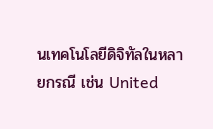นเทคโนโลยีดิจิทัลในหลายกรณี เช่น United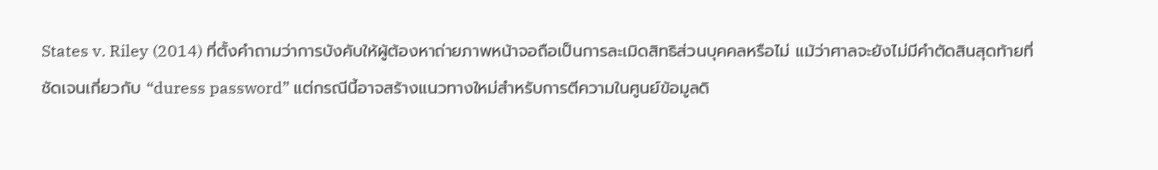States v. Riley (2014) ที่ตั้งคำถามว่าการบังคับให้ผู้ต้องหาถ่ายภาพหน้าจอถือเป็นการละเมิดสิทธิส่วนบุคคลหรือไม่ แม้ว่าศาลจะยังไม่มีคำตัดสินสุดท้ายที่ชัดเจนเกี่ยวกับ “duress password” แต่กรณีนี้อาจสร้างแนวทางใหม่สำหรับการตีความในศูนย์ข้อมูลดิ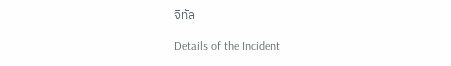จิทัล

Details of the Incident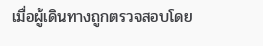เมื่อผู้เดินทางถูกตรวจสอบโดย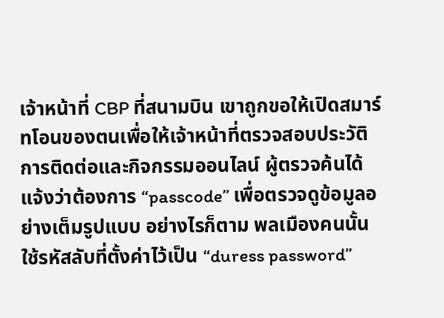เจ้าหน้าที่ CBP ที่สนามบิน เขาถูกขอให้เปิดสมาร์ทโอนของตนเพื่อให้เจ้าหน้าที่ตรวจสอบประวัติการติดต่อและกิจกรรมออนไลน์ ผู้ตรวจค้นได้แจ้งว่าต้องการ “passcode” เพื่อตรวจดูข้อมูลอย่างเต็มรูปแบบ อย่างไรก็ตาม พลเมืองคนนั้นใช้รหัสลับที่ตั้งค่าไว้เป็น “duress password”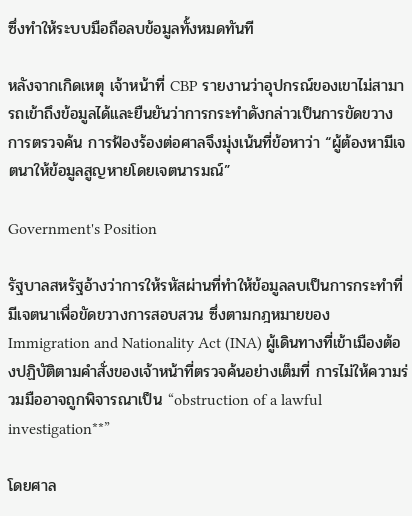ซึ่งทำให้ระบบมือถือลบข้อมูลทั้งหมดทันที

หลังจากเกิดเหตุ เจ้าหน้าที่ CBP รายงานว่าอุปกรณ์ของเขาไม่สามารถเข้าถึงข้อมูลได้และยืนยันว่าการกระทำดังกล่าวเป็นการขัดขวางการตรวจค้น การฟ้องร้องต่อศาลจึงมุ่งเน้นที่ข้อหาว่า “ผู้ต้องหามีเจตนาให้ข้อมูลสูญหายโดยเจตนารมณ์”

Government's Position

รัฐบาลสหรัฐอ้างว่าการให้รหัสผ่านที่ทำให้ข้อมูลลบเป็นการกระทำที่มีเจตนาเพื่อขัดขวางการสอบสวน ซึ่งตามกฎหมายของ Immigration and Nationality Act (INA) ผู้เดินทางที่เข้าเมืองต้องปฏิบัติตามคำสั่งของเจ้าหน้าที่ตรวจค้นอย่างเต็มที่ การไม่ให้ความร่วมมืออาจถูกพิจารณาเป็น “obstruction of a lawful investigation**”

โดยศาล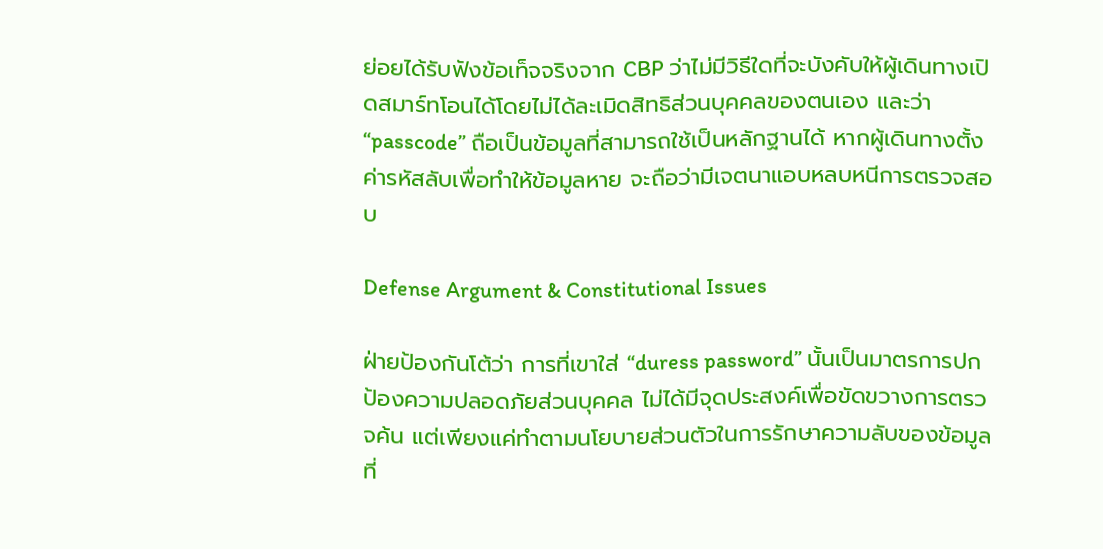ย่อยได้รับฟังข้อเท็จจริงจาก CBP ว่าไม่มีวิธีใดที่จะบังคับให้ผู้เดินทางเปิดสมาร์ทโอนได้โดยไม่ได้ละเมิดสิทธิส่วนบุคคลของตนเอง และว่า “passcode” ถือเป็นข้อมูลที่สามารถใช้เป็นหลักฐานได้ หากผู้เดินทางตั้งค่ารหัสลับเพื่อทำให้ข้อมูลหาย จะถือว่ามีเจตนาแอบหลบหนีการตรวจสอบ

Defense Argument & Constitutional Issues

ฝ่ายป้องกันโต้ว่า การที่เขาใส่ “duress password” นั้นเป็นมาตรการปกป้องความปลอดภัยส่วนบุคคล ไม่ได้มีจุดประสงค์เพื่อขัดขวางการตรวจค้น แต่เพียงแค่ทำตามนโยบายส่วนตัวในการรักษาความลับของข้อมูลที่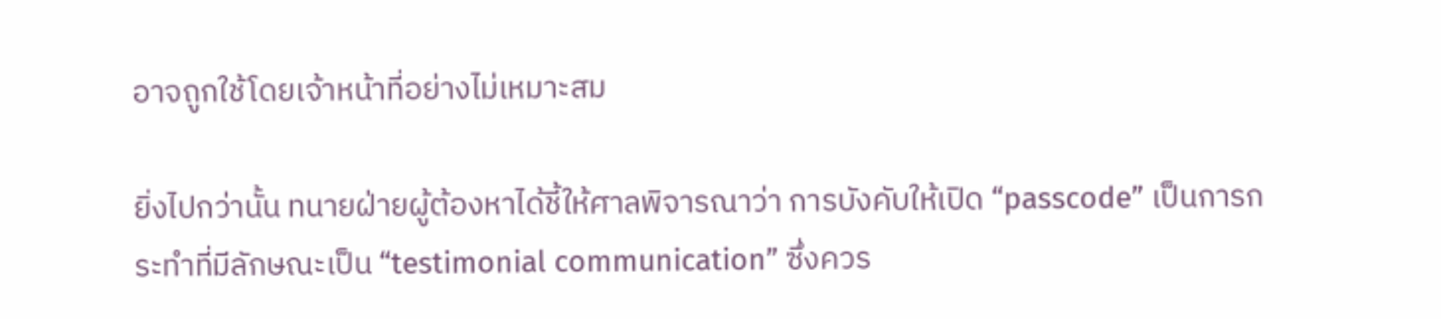อาจถูกใช้โดยเจ้าหน้าที่อย่างไม่เหมาะสม

ยิ่งไปกว่านั้น ทนายฝ่ายผู้ต้องหาได้ชี้ให้ศาลพิจารณาว่า การบังคับให้เปิด “passcode” เป็นการกระทำที่มีลักษณะเป็น “testimonial communication” ซึ่งควร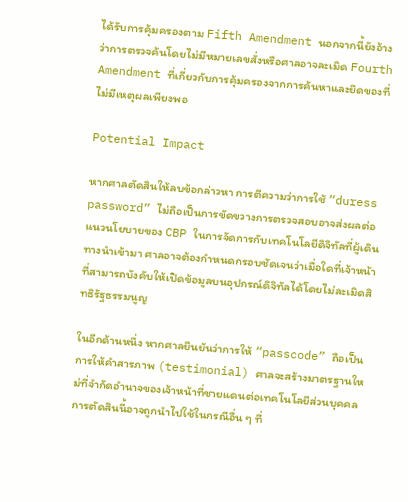ได้รับการคุ้มครองตาม Fifth Amendment นอกจากนี้ยังอ้างว่าการตรวจค้นโดยไม่มีหมายเลขสั่งหรือศาลอาจละเมิด Fourth Amendment ที่เกี่ยวกับการคุ้มครองจากการค้นหาและยึดของที่ไม่มีเหตุผลเพียงพอ

Potential Impact

หากศาลตัดสินให้ลบข้อกล่าวหา การตีความว่าการใช้ “duress password” ไม่ถือเป็นการขัดขวางการตรวจสอบอาจส่งผลต่อแนวนโยบายของ CBP ในการจัดการกับเทคโนโลยีดิจิทัลที่ผู้เดินทางนำเข้ามา ศาลอาจต้องกำหนดกรอบชัดเจนว่าเมื่อใดที่เจ้าหน้าที่สามารถบังคับให้เปิดข้อมูลบนอุปกรณ์ดิจิทัลได้โดยไม่ละเมิดสิทธิรัฐธรรมนูญ

ในอีกด้านหนึ่ง หากศาลยืนยันว่าการให้ “passcode” ถือเป็นการให้คำสารภาพ (testimonial) ศาลจะสร้างมาตรฐานใหม่ที่จำกัดอำนาจของเจ้าหน้าที่ชายแดนต่อเทคโนโลยีส่วนบุคคล การตัดสินนี้อาจถูกนำไปใช้ในกรณีอื่น ๆ ที่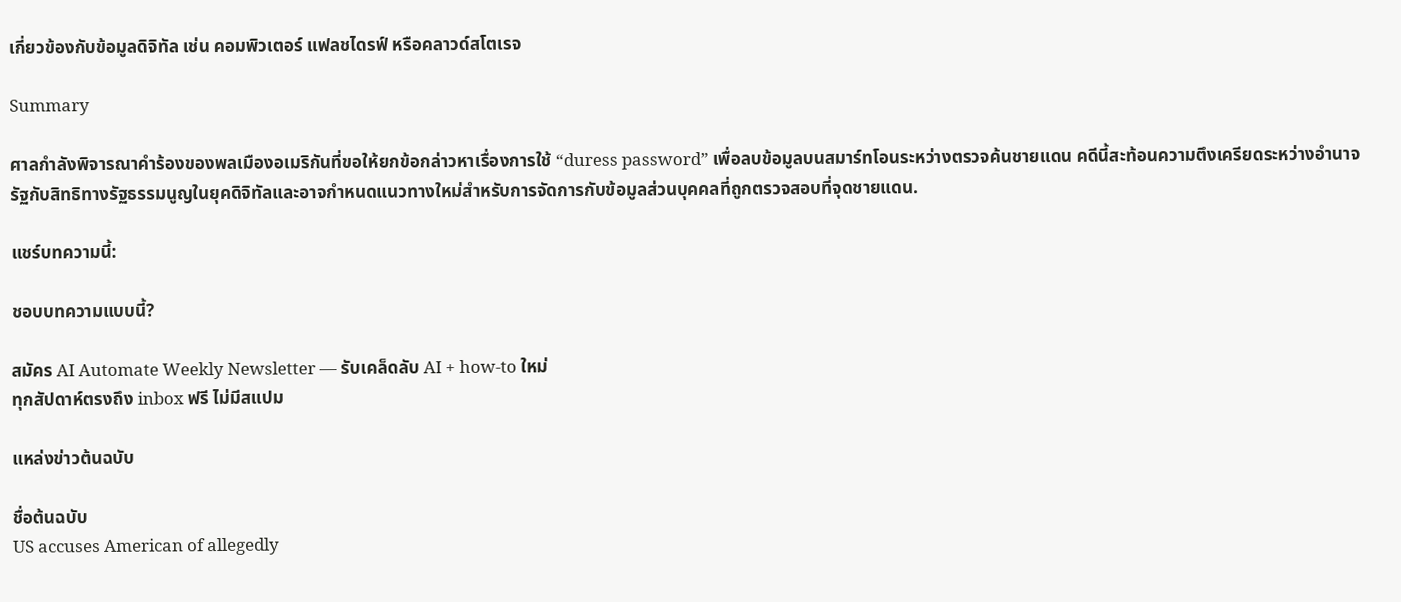เกี่ยวข้องกับข้อมูลดิจิทัล เช่น คอมพิวเตอร์ แฟลชไดรฟ์ หรือคลาวด์สโตเรจ

Summary

ศาลกำลังพิจารณาคำร้องของพลเมืองอเมริกันที่ขอให้ยกข้อกล่าวหาเรื่องการใช้ “duress password” เพื่อลบข้อมูลบนสมาร์ทโอนระหว่างตรวจค้นชายแดน คดีนี้สะท้อนความตึงเครียดระหว่างอำนาจรัฐกับสิทธิทางรัฐธรรมนูญในยุคดิจิทัลและอาจกำหนดแนวทางใหม่สำหรับการจัดการกับข้อมูลส่วนบุคคลที่ถูกตรวจสอบที่จุดชายแดน.

แชร์บทความนี้:

ชอบบทความแบบนี้?

สมัคร AI Automate Weekly Newsletter — รับเคล็ดลับ AI + how-to ใหม่
ทุกสัปดาห์ตรงถึง inbox ฟรี ไม่มีสแปม

แหล่งข่าวต้นฉบับ

ชื่อต้นฉบับ
US accuses American of allegedly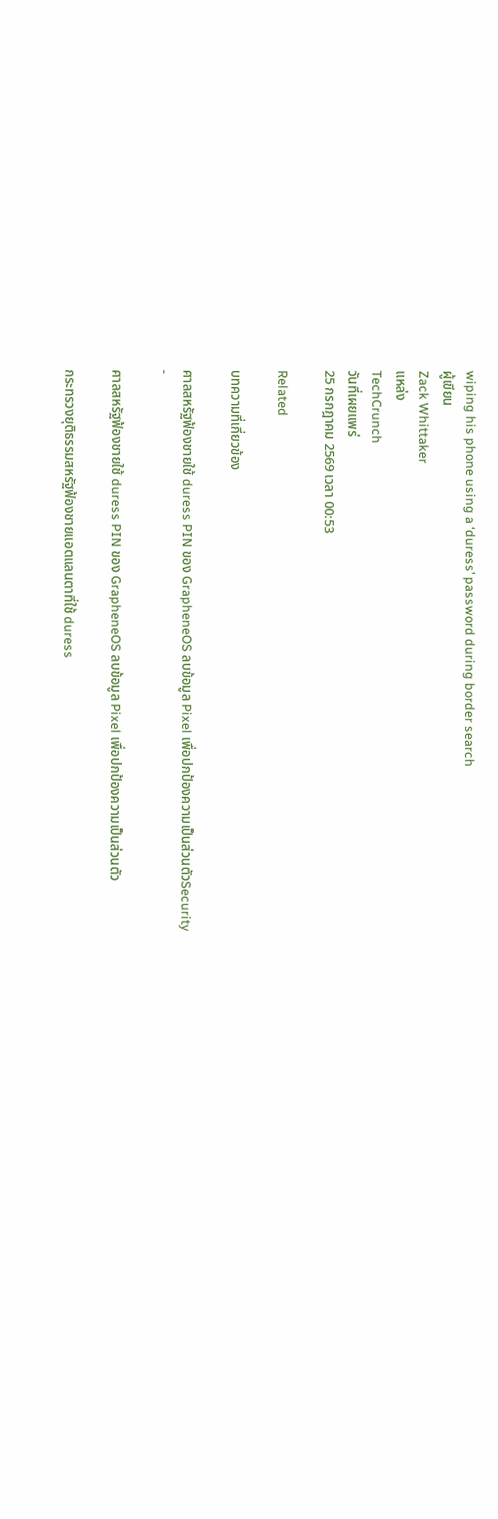wiping his phone using a ‘duress’ password during border search
ผู้เขียน
Zack Whittaker
แหล่ง
TechCrunch
วันที่เผยแพร่
25 กรกฎาคม 2569 เวลา 00:53

Related

บทความที่เกี่ยวข้อง

ศาลสหรัฐฟ้องชายใช้ duress PIN ของ GrapheneOS ลบข้อมูล Pixel เพื่อปกป้องความเป็นส่วนตัวSecurity
-

ศาลสหรัฐฟ้องชายใช้ duress PIN ของ GrapheneOS ลบข้อมูล Pixel เพื่อปกป้องความเป็นส่วนตัว

กระทรวงยุติธรรมสหรัฐฟ้องชายแอตแลนตาที่ใช้ duress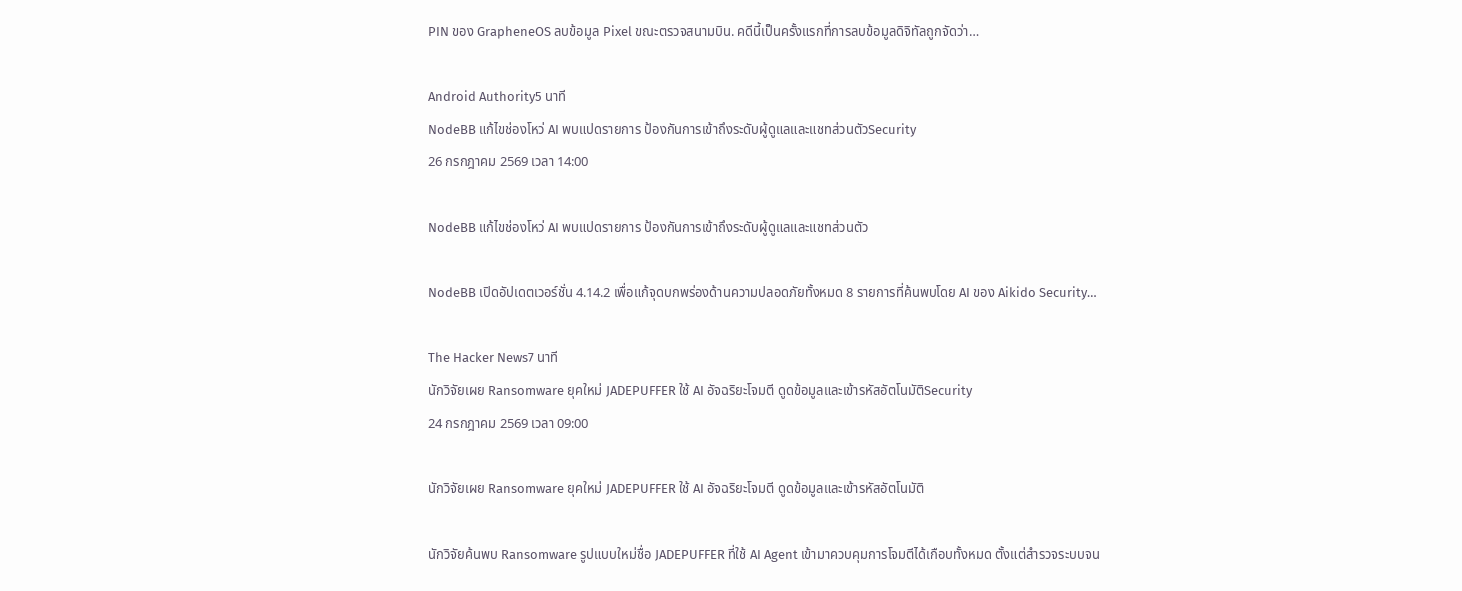PIN ของ GrapheneOS ลบข้อมูล Pixel ขณะตรวจสนามบิน. คดีนี้เป็นครั้งแรกที่การลบข้อมูลดิจิทัลถูกจัดว่า…

Android Authority5 นาที
NodeBB แก้ไขช่องโหว่ AI พบแปดรายการ ป้องกันการเข้าถึงระดับผู้ดูแลและแชทส่วนตัวSecurity
26 กรกฎาคม 2569 เวลา 14:00

NodeBB แก้ไขช่องโหว่ AI พบแปดรายการ ป้องกันการเข้าถึงระดับผู้ดูแลและแชทส่วนตัว

NodeBB เปิดอัปเดตเวอร์ชั่น 4.14.2 เพื่อแก้จุดบกพร่องด้านความปลอดภัยทั้งหมด 8 รายการที่ค้นพบโดย AI ของ Aikido Security…

The Hacker News7 นาที
นักวิจัยเผย Ransomware ยุคใหม่ JADEPUFFER ใช้ AI อัจฉริยะโจมตี ดูดข้อมูลและเข้ารหัสอัตโนมัติSecurity
24 กรกฎาคม 2569 เวลา 09:00

นักวิจัยเผย Ransomware ยุคใหม่ JADEPUFFER ใช้ AI อัจฉริยะโจมตี ดูดข้อมูลและเข้ารหัสอัตโนมัติ

นักวิจัยค้นพบ Ransomware รูปแบบใหม่ชื่อ JADEPUFFER ที่ใช้ AI Agent เข้ามาควบคุมการโจมตีได้เกือบทั้งหมด ตั้งแต่สำรวจระบบจน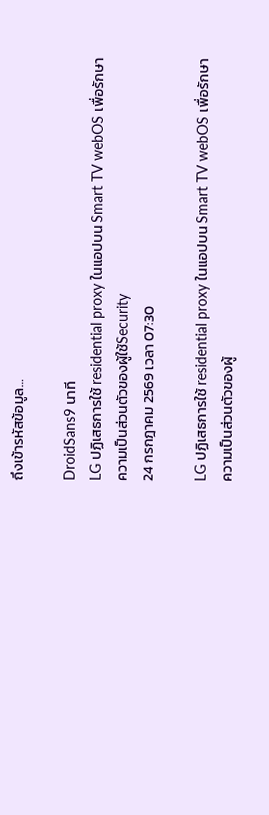ถึงเข้ารหัสข้อมูล…

DroidSans9 นาที
LG ปฏิเสธการใช้ residential proxy ในแอปบน Smart TV webOS เพื่อรักษาความเป็นส่วนตัวของผู้ใช้Security
24 กรกฎาคม 2569 เวลา 07:30

LG ปฏิเสธการใช้ residential proxy ในแอปบน Smart TV webOS เพื่อรักษาความเป็นส่วนตัวของผู้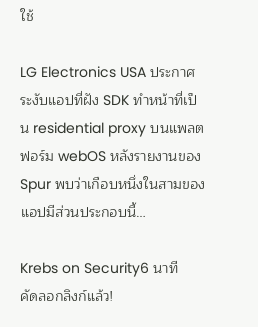ใช้

LG Electronics USA ประกาศระงับแอปที่ฝัง SDK ทำหน้าที่เป็น residential proxy บนแพลตฟอร์ม webOS หลังรายงานของ Spur พบว่าเกือบหนึ่งในสามของแอปมีส่วนประกอบนี้…

Krebs on Security6 นาที
คัดลอกลิงก์แล้ว!